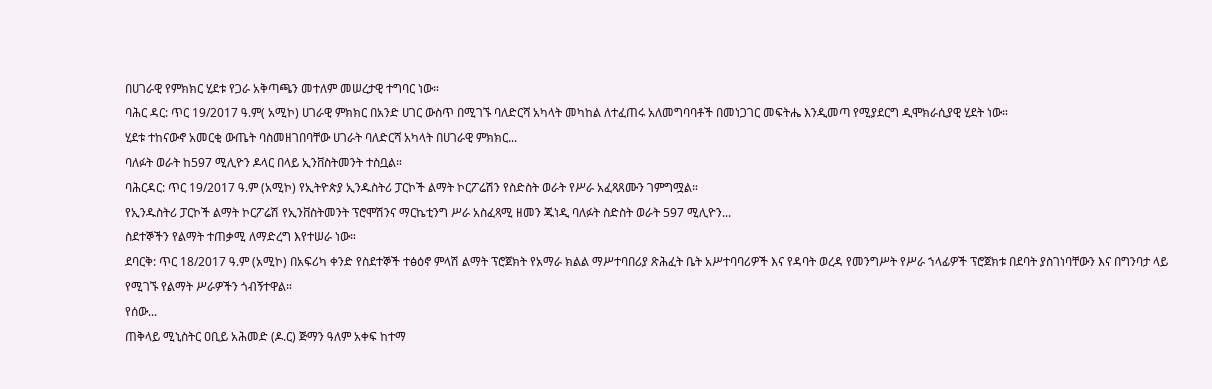በሀገራዊ የምክክር ሂደቱ የጋራ አቅጣጫን መተለም መሠረታዊ ተግባር ነው።
ባሕር ዳር: ጥር 19/2017 ዓ.ም( አሚኮ) ሀገራዊ ምክክር በአንድ ሀገር ውስጥ በሚገኙ ባለድርሻ አካላት መካከል ለተፈጠሩ አለመግባባቶች በመነጋገር መፍትሔ እንዲመጣ የሚያደርግ ዲሞክራሲያዊ ሂደት ነው።
ሂደቱ ተከናውኖ አመርቂ ውጤት ባስመዘገበባቸው ሀገራት ባለድርሻ አካላት በሀገራዊ ምክክር...
ባለፉት ወራት ከ597 ሚሊዮን ዶላር በላይ ኢንቨስትመንት ተስቧል።
ባሕርዳር: ጥር 19/2017 ዓ.ም (አሚኮ) የኢትዮጵያ ኢንዱስትሪ ፓርኮች ልማት ኮርፖሬሽን የስድስት ወራት የሥራ አፈጻጸሙን ገምግሟል።
የኢንዱስትሪ ፓርኮች ልማት ኮርፖሬሽ የኢንቨስትመንት ፕሮሞሽንና ማርኬቲንግ ሥራ አስፈጻሚ ዘመን ጁነዲ ባለፉት ስድስት ወራት 597 ሚሊዮን...
ስደተኞችን የልማት ተጠቃሚ ለማድረግ እየተሠራ ነው።
ደባርቅ: ጥር 18/2017 ዓ.ም (አሚኮ) በአፍሪካ ቀንድ የስደተኞች ተፅዕኖ ምላሽ ልማት ፕሮጀክት የአማራ ክልል ማሥተባበሪያ ጽሕፈት ቤት አሥተባባሪዎች እና የዳባት ወረዳ የመንግሥት የሥራ ኀላፊዎች ፕሮጀክቱ በደባት ያስገነባቸውን እና በግንባታ ላይ የሚገኙ የልማት ሥራዎችን ጎብኝተዋል።
የሰው...
ጠቅላይ ሚኒስትር ዐቢይ አሕመድ (ዶ.ር) ጅማን ዓለም አቀፍ ከተማ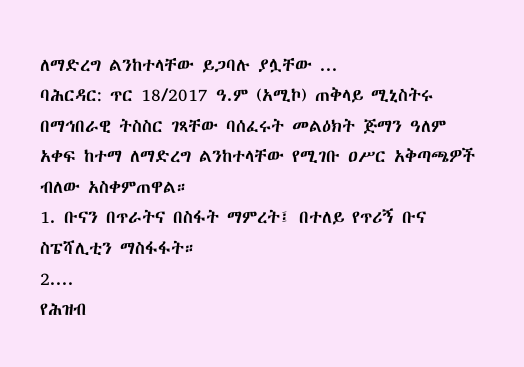ለማድረግ ልንከተላቸው ይጋባሉ ያሏቸው ...
ባሕርዳር: ጥር 18/2017 ዓ.ም (አሚኮ) ጠቅላይ ሚኒስትሩ በማኅበራዊ ትስስር ገጻቸው ባሰፈሩት መልዕክት ጅማን ዓለም አቀፍ ከተማ ለማድረግ ልንከተላቸው የሚገቡ ዐሥር አቅጣጫዎች ብለው አስቀምጠዋል።
1. ቡናን በጥራትና በስፋት ማምረት፤ በተለይ የጥሪኝ ቡና ስፔሻሊቲን ማስፋፋት።
2....
የሕዝብ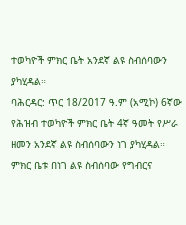ተወካዮች ምክር ቤት አንደኛ ልዩ ስብሰባውን ያካሂዳል።
ባሕርዳር: ጥር 18/2017 ዓ.ም (አሚኮ) 6ኛው የሕዝብ ተወካዮች ምክር ቤት 4ኛ ዓመት የሥራ ዘመን አንደኛ ልዩ ስብሰባውን ነገ ያካሂዳል።
ምክር ቤቱ በነገ ልዩ ስብሰባው የግብርና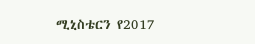ሚኒስቴርን የ2017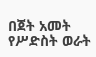በጀት አመት የሥድስት ወራት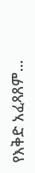የእቅድ አፈጻጸም...